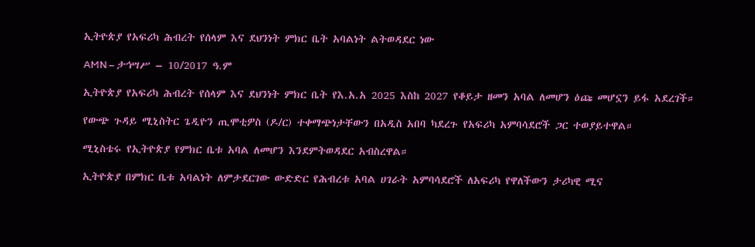ኢትዮጵያ የአፍሪካ ሕብረት የሰላም እና ደህንነት ምክር ቤት አባልነት ልትወዳደር ነው

AMN – ታኅሣሥ – 10/2017 ዓ.ም

ኢትዮጵያ የአፍሪካ ሕብረት የሰላም እና ደህንነት ምክር ቤት የእ.አ.አ 2025 እስከ 2027 የቆይታ ዘመን አባል ለመሆን ዕጩ መሆኗን ይፋ አደረገች።

የውጭ ጉዳይ ሚኒስትር ጌዲዮን ጢሞቲዎስ (ዶ/ር) ተቀማጭነታቸውን በአዲስ አበባ ካደረጉ የአፍሪካ አምባሳደሮች ጋር ተወያይተዋል።

ሚኒስቴሩ የኢትዮጵያ የምክር ቤቱ አባል ለመሆን እንደምትወዳደር አብስረዋል።

ኢትዮጵያ በምክር ቤቱ አባልነት ለምታደርገው ውድድር የሕብረቱ አባል ሀገራት አምባሳደሮች ለአፍሪካ የዋለችውን ታሪካዊ ሚና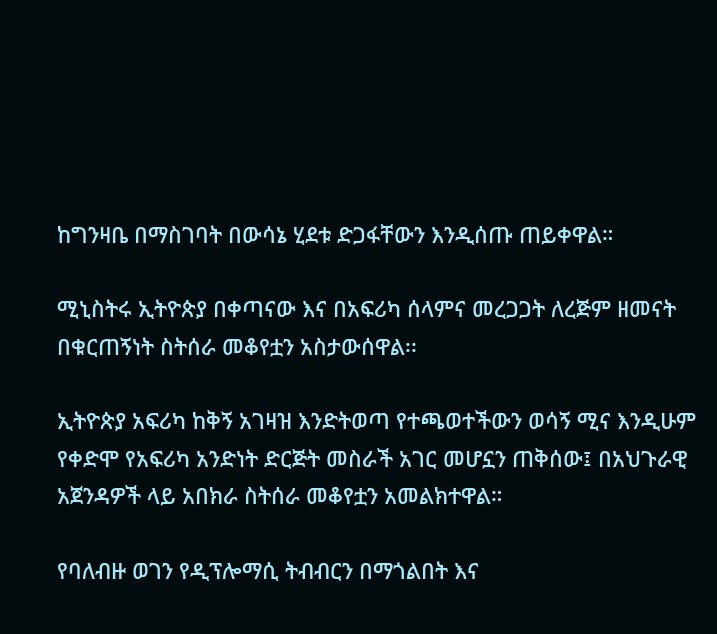ከግንዛቤ በማስገባት በውሳኔ ሂደቱ ድጋፋቸውን እንዲሰጡ ጠይቀዋል።

ሚኒስትሩ ኢትዮጵያ በቀጣናው እና በአፍሪካ ሰላምና መረጋጋት ለረጅም ዘመናት በቁርጠኝነት ስትሰራ መቆየቷን አስታውሰዋል፡፡

ኢትዮጵያ አፍሪካ ከቅኝ አገዛዝ እንድትወጣ የተጫወተችውን ወሳኝ ሚና እንዲሁም የቀድሞ የአፍሪካ አንድነት ድርጅት መስራች አገር መሆኗን ጠቅሰው፤ በአህጉራዊ አጀንዳዎች ላይ አበክራ ስትሰራ መቆየቷን አመልክተዋል።

የባለብዙ ወገን የዲፕሎማሲ ትብብርን በማጎልበት እና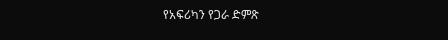የአፍሪካን የጋራ ድምጽ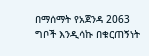በማሰማት የአጀንዳ 2063 ግቦች እንዲሳኩ በቁርጠኝነት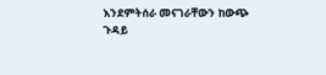እንደምትሰራ መናገራቸውን ከውጭ ጉዳይ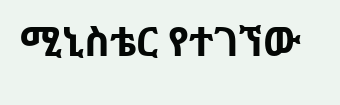ሚኒስቴር የተገኘው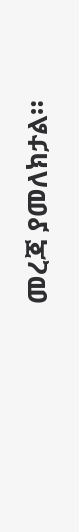መረጃ ያመለክታል።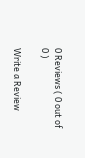0 Reviews ( 0 out of 0 )

Write a Review